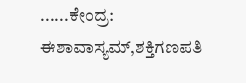......ಕೇಂದ್ರ: ಈಶಾವಾಸ್ಯಮ್,ಶಕ್ತಿಗಣಪತಿ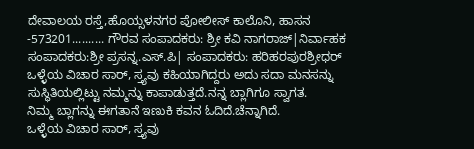ದೇವಾಲಯ ರಸ್ತೆ,ಹೊಯ್ಸಳನಗರ ಪೋಲೀಸ್ ಕಾಲೊನಿ, ಹಾಸನ -573201.......... ಗೌರವ ಸಂಪಾದಕರು: ಶ್ರೀ ಕವಿ ನಾಗರಾಜ್|ನಿರ್ವಾಹಕ ಸಂಪಾದಕರು:ಶ್ರೀ ಪ್ರಸನ್ನ.ಎಸ್.ಪಿ| ಸಂಪಾದಕರು: ಹರಿಹರಪುರಶ್ರೀಧರ್
ಒಳ್ಳೆಯ ವಿಚಾರ ಸಾರ್, ಸ್ತ್ಯವು ಕಹಿಯಾಗಿದ್ದರು ಅದು ಸದಾ ಮನಸನ್ನು ಸುಸ್ಥಿತಿಯಲ್ಲಿಟ್ಟು ನಮ್ಮನ್ನು ಕಾಪಾಡುತ್ತದೆ.ನನ್ನ ಬ್ಲಾಗಿಗೂ ಸ್ವಾಗತ.
ನಿಮ್ಮ ಬ್ಲಾಗನ್ನು ಈಗತಾನೆ ಇಣುಕಿ ಕವನ ಓದಿದೆ.ಚೆನ್ನಾಗಿದೆ.
ಒಳ್ಳೆಯ ವಿಚಾರ ಸಾರ್, ಸ್ತ್ಯವು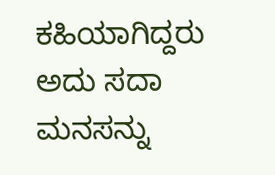ಕಹಿಯಾಗಿದ್ದರು ಅದು ಸದಾ ಮನಸನ್ನು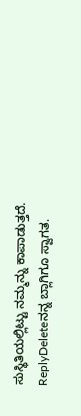ಸುಸ್ಥಿತಿಯಲ್ಲಿಟ್ಟು ನಮ್ಮನ್ನು ಕಾಪಾಡುತ್ತದೆ.
ReplyDeleteನನ್ನ ಬ್ಲಾಗಿಗೂ ಸ್ವಾಗತ.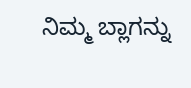ನಿಮ್ಮ ಬ್ಲಾಗನ್ನು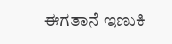ಈಗತಾನೆ ಇಣುಕಿ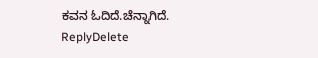ಕವನ ಓದಿದೆ.ಚೆನ್ನಾಗಿದೆ.
ReplyDelete